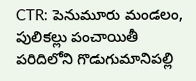CTR: పెనుమూరు మండలం, పులికల్లు పంచాయితీ పరిదిలోని గొడుగుమానిపల్లి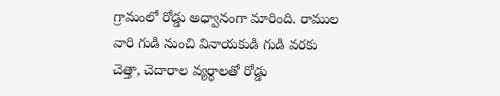గ్రామంలో రోడ్డు అధ్వానంగా మారింది. రాముల వారి గుడి నుంచి వినాయకుడి గుడి వరకు చెత్తా, చెదారాల వ్యర్థాలతో రోడ్డు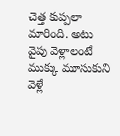చెత్త కుప్పలా మారింది. అటు వైపు వెళ్లాలంటే ముక్కు మూసుకుని వెళ్లే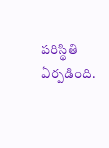పరిస్థితి ఏర్పడింది.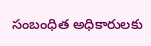సంబంధిత అధికారులకు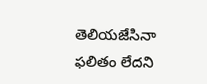తెలియజేసినా ఫలితం లేదని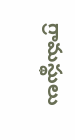గ్రామస్థులు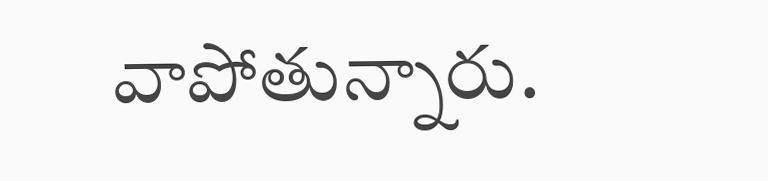వాపోతున్నారు.